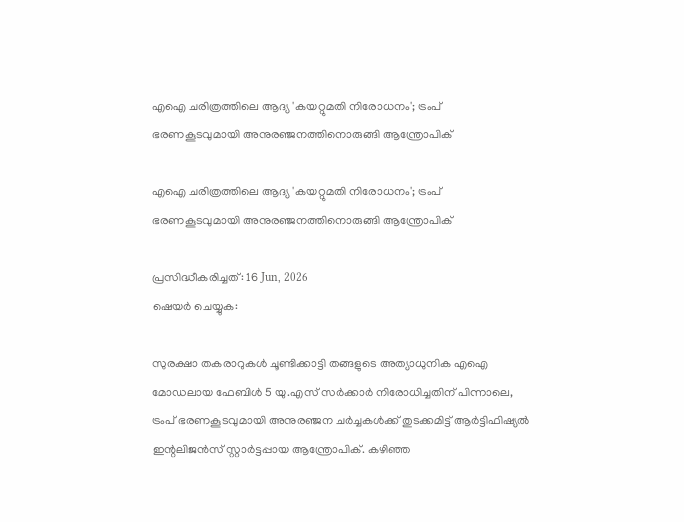എഐ ചരിത്രത്തിലെ ആദ്യ 'കയറ്റുമതി നിരോധനം'; ട്രംപ് ഭരണകൂടവുമായി അനുരഞ്ജനത്തിനൊരുങ്ങി ആന്ത്രോപിക്

എഐ ചരിത്രത്തിലെ ആദ്യ 'കയറ്റുമതി നിരോധനം'; ട്രംപ് ഭരണകൂടവുമായി അനുരഞ്ജനത്തിനൊരുങ്ങി ആന്ത്രോപിക്

പ്രസിദ്ധീകരിച്ചത്: 16 Jun, 2026
ഷെയർ ചെയ്യുക:

സുരക്ഷാ തകരാറുകള്‍ ചൂണ്ടിക്കാട്ടി തങ്ങളുടെ അത്യാധുനിക എഐ മോഡലായ ഫേബിള്‍ 5 യു.എസ് സര്‍ക്കാര്‍ നിരോധിച്ചതിന് പിന്നാലെ, ട്രംപ് ഭരണകൂടവുമായി അനുരഞ്ജന ചര്‍ച്ചകള്‍ക്ക് തുടക്കമിട്ട് ആര്‍ട്ടിഫിഷ്യല്‍ ഇന്റലിജന്‍സ് സ്റ്റാര്‍ട്ടപ്പായ ആന്ത്രോപിക്. കഴിഞ്ഞ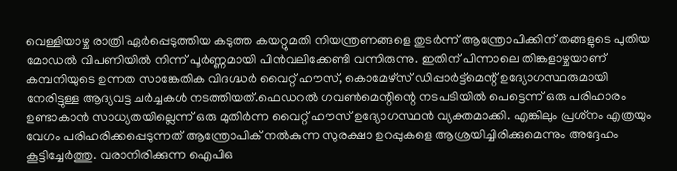വെള്ളിയാഴ്ച രാത്രി ഏര്‍പ്പെടുത്തിയ കടുത്ത കയറ്റുമതി നിയന്ത്രണങ്ങളെ തുടര്‍ന്ന് ആന്ത്രോപിക്കിന് തങ്ങളുടെ പുതിയ മോഡല്‍ വിപണിയില്‍ നിന്ന് പൂര്‍ണ്ണമായി പിന്‍വലിക്കേണ്ടി വന്നിരുന്നു. ഇതിന് പിന്നാലെ തിങ്കളാഴ്ചയാണ് കമ്പനിയുടെ ഉന്നത സാങ്കേതിക വിദഗ്ദ്ധര്‍ വൈറ്റ് ഹൗസ്, കൊമേഴ്സ് ഡിപ്പാര്‍ട്ട്മെന്റ് ഉദ്യോഗസ്ഥരുമായി നേരിട്ടുള്ള ആദ്യവട്ട ചര്‍ച്ചകള്‍ നടത്തിയത്.ഫെഡറല്‍ ഗവണ്‍മെന്റിന്റെ നടപടിയില്‍ പെട്ടെന്ന് ഒരു പരിഹാരം ഉണ്ടാകാന്‍ സാധ്യതയില്ലെന്ന് ഒരു മുതിര്‍ന്ന വൈറ്റ് ഹൗസ് ഉദ്യോഗസ്ഥന്‍ വ്യക്തമാക്കി. എങ്കിലും പ്രശ്‌നം എത്രയും വേഗം പരിഹരിക്കപ്പെടുന്നത് ആന്ത്രോപിക് നല്‍കുന്ന സുരക്ഷാ ഉറപ്പുകളെ ആശ്രയിച്ചിരിക്കുമെന്നും അദ്ദേഹം കൂട്ടിച്ചേര്‍ത്തു. വരാനിരിക്കുന്ന ഐപിഒ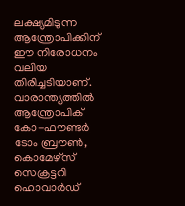ലക്ഷ്യമിടുന്ന ആന്ത്രോപിക്കിന് ഈ നിരോധനം വലിയ തിരിച്ചടിയാണ്. വാരാന്ത്യത്തില്‍ ആന്ത്രോപിക് കോ-ഫൗണ്ടര്‍ ടോം ബ്രൗണ്‍, കൊമേഴ്സ് സെക്രട്ടറി ഹൊവാര്‍ഡ്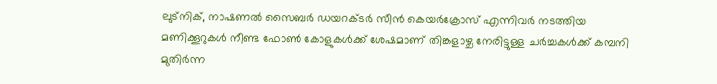ലുട്നിക്, നാഷണല്‍ സൈബര്‍ ഡയറക്ടര്‍ സീന്‍ കെയര്‍ക്രോസ് എന്നിവര്‍ നടത്തിയ മണിക്കൂറുകള്‍ നീണ്ട ഫോണ്‍ കോളുകള്‍ക്ക് ശേഷമാണ് തിങ്കളാഴ്ച നേരിട്ടുള്ള ചര്‍ച്ചകള്‍ക്ക് കമ്പനി മുതിര്‍ന്ന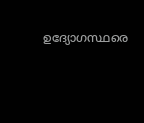ഉദ്യോഗസ്ഥരെ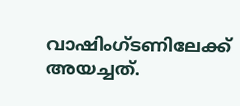വാഷിംഗ്ടണിലേക്ക് അയച്ചത്.